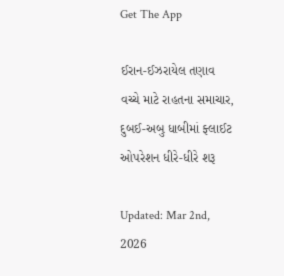Get The App

ઈરાન-ઈઝરાયેલ તણાવ વચ્ચે માટે રાહતના સમાચાર, દુબઈ-અબુ ધાબીમાં ફ્લાઈટ ઓપરેશન ધીરે-ધીરે શરૂ

Updated: Mar 2nd, 2026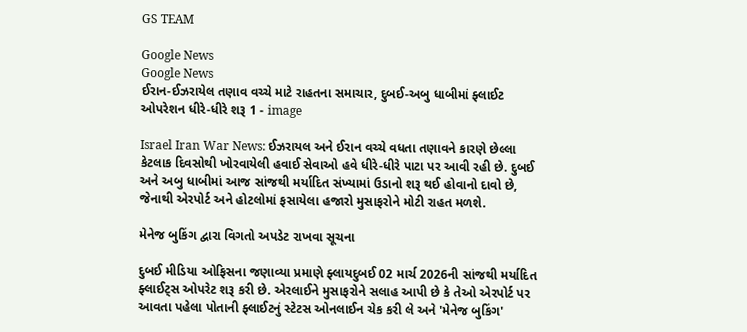GS TEAM

Google News
Google News
ઈરાન-ઈઝરાયેલ તણાવ વચ્ચે માટે રાહતના સમાચાર, દુબઈ-અબુ ધાબીમાં ફ્લાઈટ ઓપરેશન ધીરે-ધીરે શરૂ 1 - image

Israel Iran War News: ઈઝરાયલ અને ઈરાન વચ્ચે વધતા તણાવને કારણે છેલ્લા કેટલાક દિવસોથી ખોરવાયેલી હવાઈ સેવાઓ હવે ધીરે-ધીરે પાટા પર આવી રહી છે. દુબઈ અને અબુ ધાબીમાં આજ સાંજથી મર્યાદિત સંખ્યામાં ઉડાનો શરૂ થઈ હોવાનો દાવો છે, જેનાથી એરપોર્ટ અને હોટલોમાં ફસાયેલા હજારો મુસાફરોને મોટી રાહત મળશે.

મેનેજ બુકિંગ દ્વારા વિગતો અપડેટ રાખવા સૂચના

દુબઈ મીડિયા ઓફિસના જણાવ્યા પ્રમાણે ફ્લાયદુબઈ 02 માર્ચ 2026ની સાંજથી મર્યાદિત ફ્લાઈટ્સ ઓપરેટ શરૂ કરી છે. એરલાઈને મુસાફરોને સલાહ આપી છે કે તેઓ એરપોર્ટ પર આવતા પહેલા પોતાની ફ્લાઈટનું સ્ટેટસ ઓનલાઈન ચેક કરી લે અને 'મેનેજ બુકિંગ'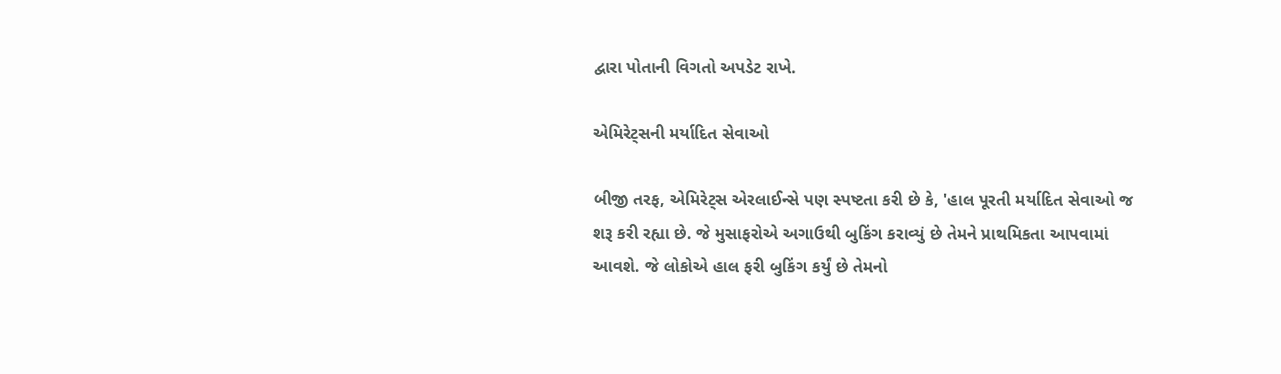દ્વારા પોતાની વિગતો અપડેટ રાખે.

એમિરેટ્સની મર્યાદિત સેવાઓ

બીજી તરફ, એમિરેટ્સ એરલાઈન્સે પણ સ્પષ્ટતા કરી છે કે, 'હાલ પૂરતી મર્યાદિત સેવાઓ જ શરૂ કરી રહ્યા છે. જે મુસાફરોએ અગાઉથી બુકિંગ કરાવ્યું છે તેમને પ્રાથમિકતા આપવામાં આવશે. જે લોકોએ હાલ ફરી બુકિંગ કર્યું છે તેમનો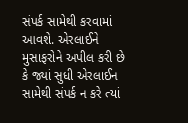સંપર્ક સામેથી કરવામાં આવશે. એરલાઈને મુસાફરોને અપીલ કરી છે કે જ્યાં સુધી એરલાઈન સામેથી સંપર્ક ન કરે ત્યાં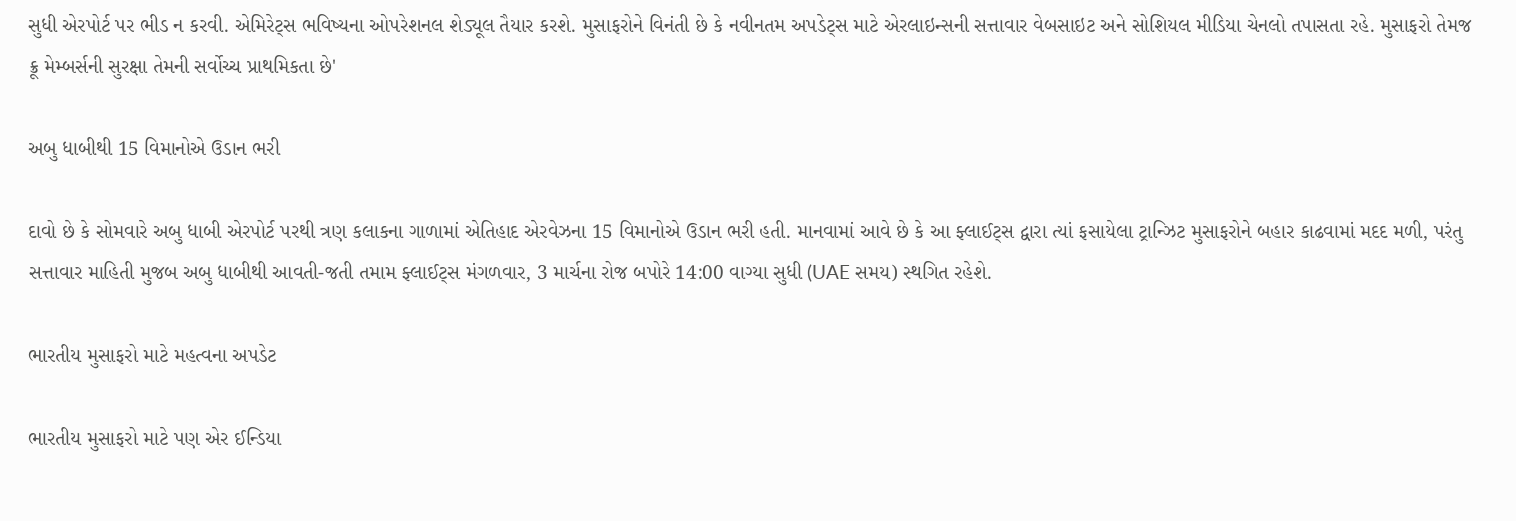સુધી એરપોર્ટ પર ભીડ ન કરવી. એમિરેટ્સ ભવિષ્યના ઓપરેશનલ શેડ્યૂલ તૈયાર કરશે. મુસાફરોને વિનંતી છે કે નવીનતમ અપડેટ્સ માટે એરલાઇન્સની સત્તાવાર વેબસાઇટ અને સોશિયલ મીડિયા ચેનલો તપાસતા રહે. મુસાફરો તેમજ ક્રૂ મેમ્બર્સની સુરક્ષા તેમની સર્વોચ્ચ પ્રાથમિકતા છે'

અબુ ધાબીથી 15 વિમાનોએ ઉડાન ભરી

દાવો છે કે સોમવારે અબુ ધાબી એરપોર્ટ પરથી ત્રણ કલાકના ગાળામાં એતિહાદ એરવેઝના 15 વિમાનોએ ઉડાન ભરી હતી. માનવામાં આવે છે કે આ ફ્લાઈટ્સ દ્વારા ત્યાં ફસાયેલા ટ્રાન્ઝિટ મુસાફરોને બહાર કાઢવામાં મદદ મળી, પરંતુ સત્તાવાર માહિતી મુજબ અબુ ધાબીથી આવતી-જતી તમામ ફ્લાઈટ્સ મંગળવાર, 3 માર્ચના રોજ બપોરે 14:00 વાગ્યા સુધી (UAE સમય) સ્થગિત રહેશે.

ભારતીય મુસાફરો માટે મહત્વના અપડેટ

ભારતીય મુસાફરો માટે પણ એર ઈન્ડિયા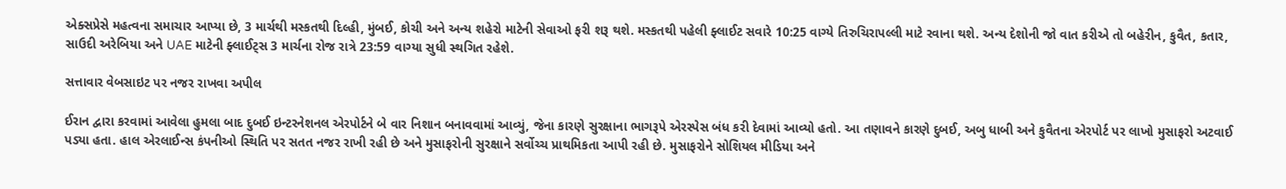એક્સપ્રેસે મહત્વના સમાચાર આપ્યા છે, 3 માર્ચથી મસ્કતથી દિલ્હી, મુંબઈ, કોચી અને અન્ય શહેરો માટેની સેવાઓ ફરી શરૂ થશે. મસ્કતથી પહેલી ફ્લાઈટ સવારે 10:25 વાગ્યે તિરુચિરાપલ્લી માટે રવાના થશે. અન્ય દેશોની જો વાત કરીએ તો બહેરીન, કુવૈત, કતાર, સાઉદી અરેબિયા અને UAE માટેની ફ્લાઈટ્સ 3 માર્ચના રોજ રાત્રે 23:59 વાગ્યા સુધી સ્થગિત રહેશે.

સત્તાવાર વેબસાઇટ પર નજર રાખવા અપીલ

ઈરાન દ્વારા કરવામાં આવેલા હુમલા બાદ દુબઈ ઇન્ટરનેશનલ એરપોર્ટને બે વાર નિશાન બનાવવામાં આવ્યું, જેના કારણે સુરક્ષાના ભાગરૂપે એરસ્પેસ બંધ કરી દેવામાં આવ્યો હતો. આ તણાવને કારણે દુબઈ, અબુ ધાબી અને કુવૈતના એરપોર્ટ પર લાખો મુસાફરો અટવાઈ પડ્યા હતા. હાલ એરલાઈન્સ કંપનીઓ સ્થિતિ પર સતત નજર રાખી રહી છે અને મુસાફરોની સુરક્ષાને સર્વોચ્ચ પ્રાથમિકતા આપી રહી છે. મુસાફરોને સોશિયલ મીડિયા અને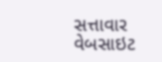સત્તાવાર વેબસાઇટ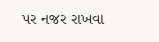પર નજર રાખવા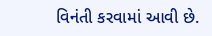વિનંતી કરવામાં આવી છે.